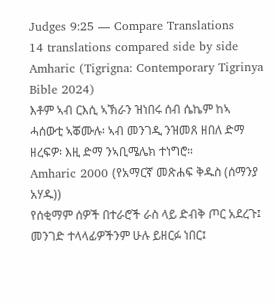Judges 9:25 — Compare Translations
14 translations compared side by side
Amharic (Tigrigna: Contemporary Tigrinya Bible 2024)
እቶም ኣብ ርእሲ ኣኽራን ዝነበሩ ሰብ ሴኬም ከኣ ሓሰውቲ ኣቖሙሉ፡ ኣብ መንገዲ ንዝመጸ ዘበለ ድማ ዘረፍዎ፡ እዚ ድማ ንኣቢሜሌክ ተነግሮ።
Amharic 2000 (የአማርኛ መጽሐፍ ቅዱስ (ሰማንያ አሃዱ))
የሰቂማም ሰዎች በተራሮች ራስ ላይ ድብቅ ጦር አደረጉ፤ መንገድ ተላላፊዎችንም ሁሉ ይዘርፉ ነበር፤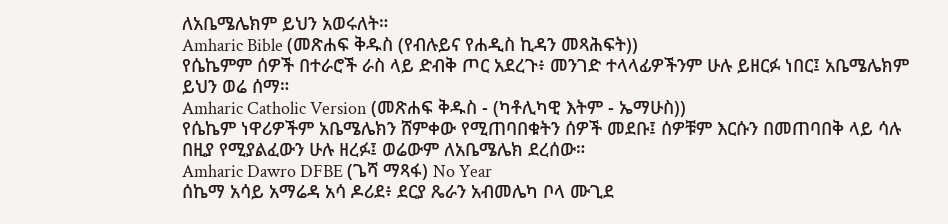ለአቤሜሌክም ይህን አወሩለት።
Amharic Bible (መጽሐፍ ቅዱስ (የብሉይና የሐዲስ ኪዳን መጻሕፍት))
የሴኬምም ሰዎች በተራሮች ራስ ላይ ድብቅ ጦር አደረጉ፥ መንገድ ተላላፊዎችንም ሁሉ ይዘርፉ ነበር፤ አቤሜሌክም ይህን ወሬ ሰማ።
Amharic Catholic Version (መጽሐፍ ቅዱስ - (ካቶሊካዊ እትም - ኤማሁስ))
የሴኬም ነዋሪዎችም አቤሜሌክን ሸምቀው የሚጠባበቁትን ሰዎች መደቡ፤ ሰዎቹም እርሱን በመጠባበቅ ላይ ሳሉ በዚያ የሚያልፈውን ሁሉ ዘረፉ፤ ወሬውም ለአቤሜሌክ ደረሰው።
Amharic Dawro DFBE (ጌሻ ማጻፋ) No Year
ሰኬማ አሳይ አማሬዳ አሳ ዶሪደ፥ ደርያ ጼራን አብመሌካ ቦላ ሙጊደ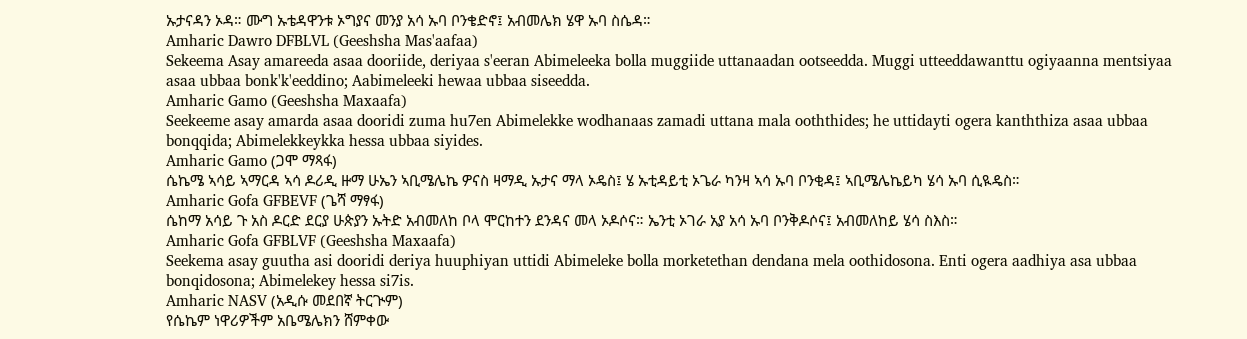ኡታናዳን ኦዳ። ሙግ ኡቴዳዋንቱ ኦግያና መንያ አሳ ኡባ ቦንቄድኖ፤ አብመሌክ ሄዋ ኡባ ስሴዳ።
Amharic Dawro DFBLVL (Geeshsha Mas'aafaa)
Sekeema Asay amareeda asaa dooriide, deriyaa s'eeran Abimeleeka bolla muggiide uttanaadan ootseedda. Muggi utteeddawanttu ogiyaanna mentsiyaa asaa ubbaa bonk'k'eeddino; Aabimeleeki hewaa ubbaa siseedda.
Amharic Gamo (Geeshsha Maxaafa)
Seekeeme asay amarda asaa dooridi zuma hu7en Abimelekke wodhanaas zamadi uttana mala ooththides; he uttidayti ogera kanththiza asaa ubbaa bonqqida; Abimelekkeykka hessa ubbaa siyides.
Amharic Gamo (ጋሞ ማጻፋ)
ሴኬሜ ኣሳይ ኣማርዳ ኣሳ ዶሪዲ ዙማ ሁኤን ኣቢሜሌኬ ዎናስ ዛማዲ ኡታና ማላ ኦዴስ፤ ሄ ኡቲዳይቲ ኦጌራ ካንዛ ኣሳ ኡባ ቦንቂዳ፤ ኣቢሜሌኬይካ ሄሳ ኡባ ሲዪዴስ።
Amharic Gofa GFBEVF (ጌሻ ማፃፋ)
ሴከማ አሳይ ጉ አስ ዶርድ ደርያ ሁጵያን ኡትድ አብመለከ ቦላ ሞርከተን ደንዳና መላ ኦዶሶና። ኤንቲ ኦገራ አያ አሳ ኡባ ቦንቅዶሶና፤ አብመለከይ ሄሳ ስእስ።
Amharic Gofa GFBLVF (Geeshsha Maxaafa)
Seekema asay guutha asi dooridi deriya huuphiyan uttidi Abimeleke bolla morketethan dendana mela oothidosona. Enti ogera aadhiya asa ubbaa bonqidosona; Abimelekey hessa si7is.
Amharic NASV (አዲሱ መደበኛ ትርጒም)
የሴኬም ነዋሪዎችም አቤሜሌክን ሸምቀው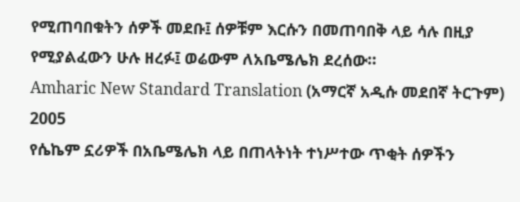የሚጠባበቁትን ሰዎች መደቡ፤ ሰዎቹም እርሱን በመጠባበቅ ላይ ሳሉ በዚያ የሚያልፈውን ሁሉ ዘረፉ፤ ወሬውም ለአቤሜሌክ ደረሰው።
Amharic New Standard Translation (አማርኛ አዲሱ መደበኛ ትርጉም) 2005
የሴኬም ኗሪዎች በአቤሜሌክ ላይ በጠላትነት ተነሥተው ጥቂት ሰዎችን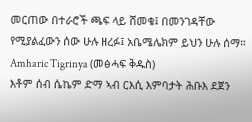መርጠው በተራሮች ጫፍ ላይ ሸመቁ፤ በመንገዳቸው የሚያልፈውን ሰው ሁሉ ዘረፉ፤ አቤሜሌክም ይህን ሁሉ ሰማ።
Amharic Tigrinya (መፅሓፍ ቅዱስ)
እቶም ሰብ ሴኬም ድማ ኣብ ርእሲ እምባታት ሕቡእ ደጀን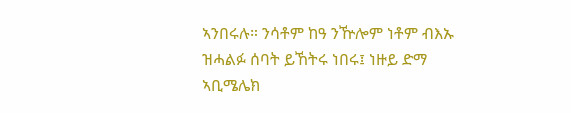ኣንበሩሉ። ንሳቶም ከዓ ንዅሎም ነቶም ብእኡ ዝሓልፉ ሰባት ይኸትሩ ነበሩ፤ ነዙይ ድማ ኣቢሜሌክ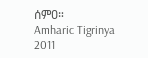ሰምዐ።
Amharic Tigrinya 2011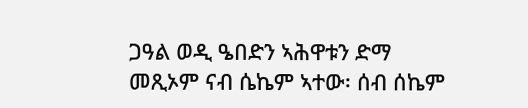ጋዓል ወዲ ዔበድን ኣሕዋቱን ድማ መጺኦም ናብ ሴኬም ኣተው፡ ሰብ ሰኬም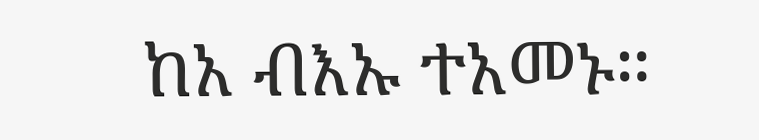ከአ ብእኡ ተአመኑ።